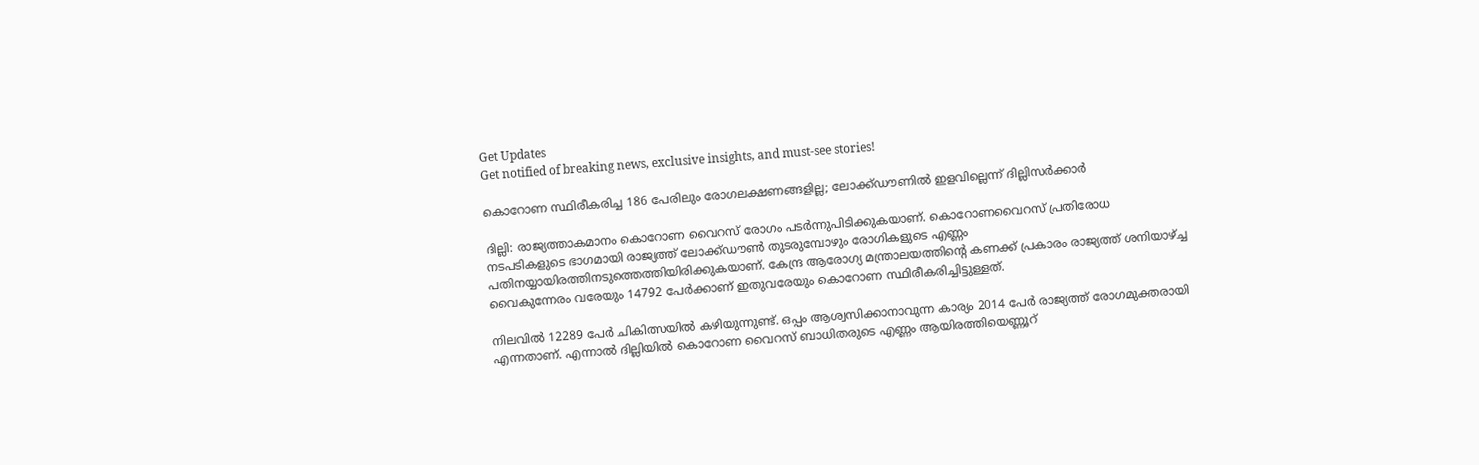Get Updates
Get notified of breaking news, exclusive insights, and must-see stories!

കൊറോണ സ്ഥിരീകരിച്ച 186 പേരിലും രോഗലക്ഷണങ്ങളില്ല; ലോക്ക്ഡൗണില്‍ ഇളവില്ലെന്ന് ദില്ലിസര്‍ക്കാര്‍

ദില്ലി: രാജ്യത്താകമാനം കൊറോണ വൈറസ് രോഗം പടര്‍ന്നുപിടിക്കുകയാണ്. കൊറോണവൈറസ് പ്രതിരോധ നടപടികളുടെ ഭാഗമായി രാജ്യത്ത് ലോക്ക്ഡൗണ്‍ തുടരുമ്പോഴും രോഗികളുടെ എണ്ണം പതിനയ്യായിരത്തിനടുത്തെത്തിയിരിക്കുകയാണ്. കേന്ദ്ര ആരോഗ്യ മന്ത്രാലയത്തിന്റെ കണക്ക് പ്രകാരം രാജ്യത്ത് ശനിയാഴ്ച്ച വൈകുന്നേരം വരേയും 14792 പേര്‍ക്കാണ് ഇതുവരേയും കൊറോണ സ്ഥിരീകരിച്ചിട്ടുള്ളത്.

നിലവില്‍ 12289 പേര്‍ ചികിത്സയില്‍ കഴിയുന്നുണ്ട്. ഒപ്പം ആശ്വസിക്കാനാവുന്ന കാര്യം 2014 പേര്‍ രാജ്യത്ത് രോഗമുക്തരായി എന്നതാണ്. എന്നാല്‍ ദില്ലിയില്‍ കൊറോണ വൈറസ് ബാധിതരുടെ എണ്ണം ആയിരത്തിയെണ്ണൂറ്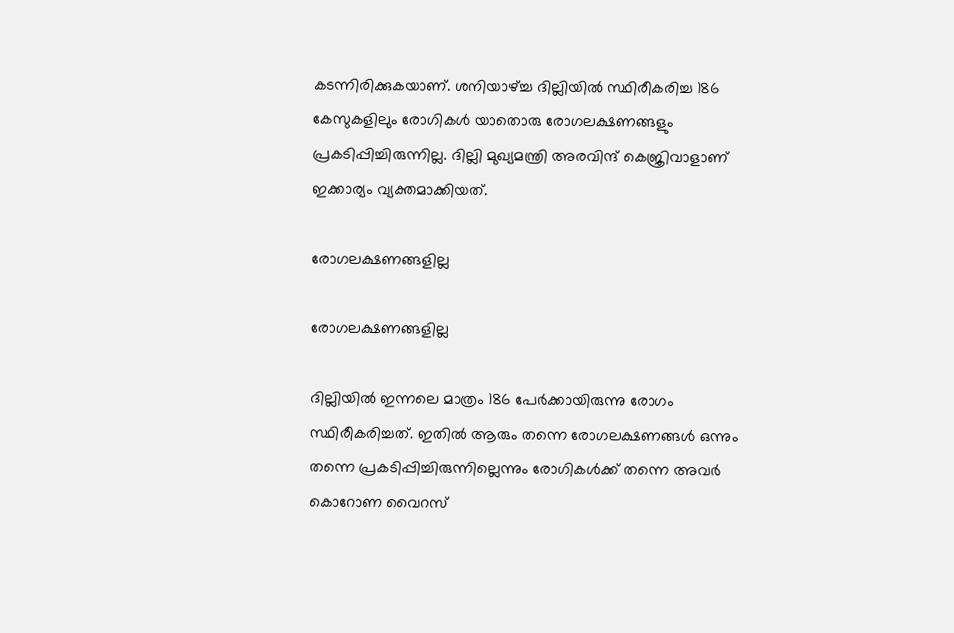കടന്നിരിക്കുകയാണ്. ശനിയാഴ്ച്ച ദില്ലിയില്‍ സ്ഥിരീകരിച്ച 186 കേസുകളിലും രോഗികള്‍ യാതൊരു രോഗലക്ഷണങ്ങളും പ്രകടിപ്പിച്ചിരുന്നില്ല. ദില്ലി മുഖ്യമന്ത്രി അരവിന്ദ് കെജ്രിവാളാണ് ഇക്കാര്യം വ്യക്തമാക്കിയത്.

രോഗലക്ഷണങ്ങളില്ല

രോഗലക്ഷണങ്ങളില്ല

ദില്ലിയില്‍ ഇന്നലെ മാത്രം 186 പേര്‍ക്കായിരുന്നു രോഗം സ്ഥിരീകരിച്ചത്. ഇതില്‍ ആരും തന്നെ രോഗലക്ഷണങ്ങള്‍ ഒന്നും തന്നെ പ്രകടിപ്പിച്ചിരുന്നില്ലെന്നും രോഗികള്‍ക്ക് തന്നെ അവര്‍ കൊറോണ വൈറസ്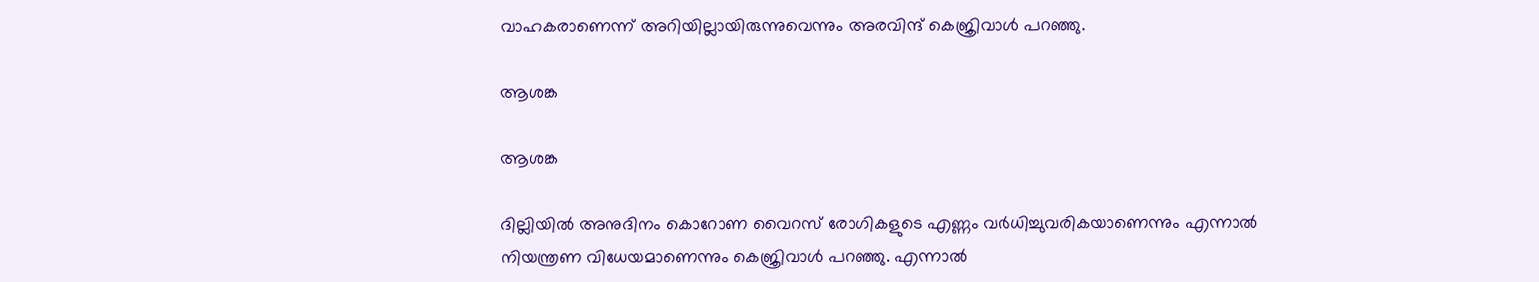വാഹകരാണെന്ന് അറിയില്ലായിരുന്നുവെന്നും അരവിന്ദ് കെജ്രിവാള്‍ പറഞ്ഞു.

ആശങ്ക

ആശങ്ക

ദില്ലിയില്‍ അനുദിനം കൊറോണ വൈറസ് രോഗികളുടെ എണ്ണം വര്‍ധിച്ചുവരികയാണെന്നും എന്നാല്‍ നിയന്ത്രണ വിധേയമാണെന്നും കെജ്രിവാള്‍ പറഞ്ഞു. എന്നാല്‍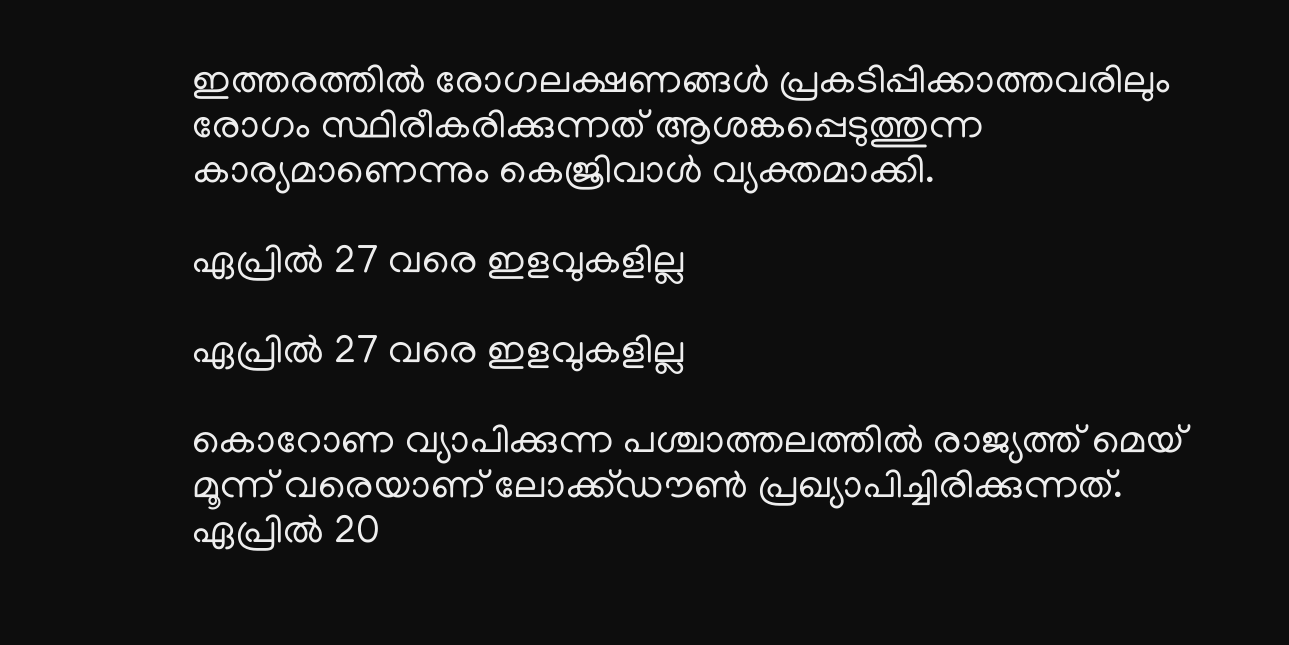ഇത്തരത്തില്‍ രോഗലക്ഷണങ്ങള്‍ പ്രകടിപ്പിക്കാത്തവരിലും രോഗം സ്ഥിരീകരിക്കുന്നത് ആശങ്കപ്പെടുത്തുന്ന കാര്യമാണെന്നും കെജ്രിവാള്‍ വ്യക്തമാക്കി.

ഏപ്രില്‍ 27 വരെ ഇളവുകളില്ല

ഏപ്രില്‍ 27 വരെ ഇളവുകളില്ല

കൊറോണ വ്യാപിക്കുന്ന പശ്ചാത്തലത്തില്‍ രാജ്യത്ത് മെയ് മൂന്ന് വരെയാണ് ലോക്ക്ഡൗണ്‍ പ്രഖ്യാപിച്ചിരിക്കുന്നത്. ഏപ്രില്‍ 20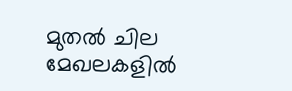മുതല്‍ ചില മേഖലകളില്‍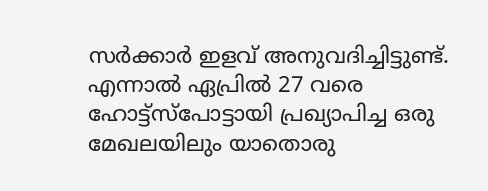സര്‍ക്കാര്‍ ഇളവ് അനുവദിച്ചിട്ടുണ്ട്. എന്നാല്‍ ഏപ്രില്‍ 27 വരെ ഹോട്ട്‌സ്‌പോട്ടായി പ്രഖ്യാപിച്ച ഒരു മേഖലയിലും യാതൊരു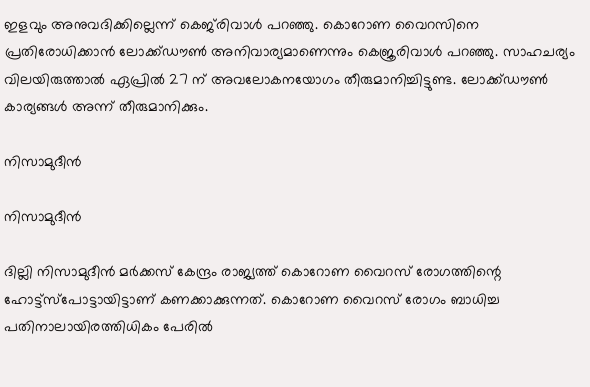ഇളവും അനുവദിക്കില്ലെന്ന് കെജ്‌രിവാള്‍ പറഞ്ഞു. കൊറോണ വൈറസിനെ പ്രതിരോധിക്കാന്‍ ലോക്ക്ഡൗണ്‍ അനിവാര്യമാണെന്നും കെജ്രരിവാള്‍ പറഞ്ഞു. സാഹചര്യം വിലയിരുത്താല്‍ ഏപ്രില്‍ 27 ന് അവലോകനയോഗം തീരുമാനിച്ചിട്ടുണ്ട. ലോക്ക്ഡൗണ്‍ കാര്യങ്ങള്‍ അന്ന് തീരുമാനിക്കും.

നിസാമുദീന്‍

നിസാമുദീന്‍

ദില്ലി നിസാമുദീന്‍ മര്‍ക്കസ് കേന്ദ്രം രാജ്യത്ത് കൊറോണ വൈറസ് രോഗത്തിന്റെ ഹോട്ട്‌സ്‌പോട്ടായിട്ടാണ് കണക്കാക്കുന്നത്. കൊറോണ വൈറസ് രോഗം ബാധിച്ച പതിനാലായിരത്തിധികം പേരില്‍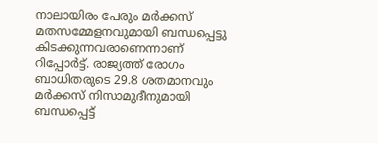നാലായിരം പേരും മര്‍ക്കസ് മതസമ്മേളനവുമായി ബന്ധപ്പെട്ടു കിടക്കുന്നവരാണെന്നാണ് റിപ്പോര്‍ട്ട്. രാജ്യത്ത് രോഗം ബാധിതരുടെ 29.8 ശതമാനവും മര്‍ക്കസ് നിസാമുദീനുമായി ബന്ധപ്പെട്ട്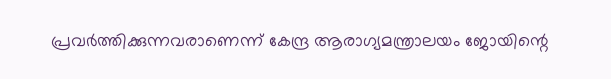പ്രവര്‍ത്തിക്കുന്നവരാണെന്ന് കേന്ദ്ര ആരാഗ്യമന്ത്രാലയം ജോയിന്റെ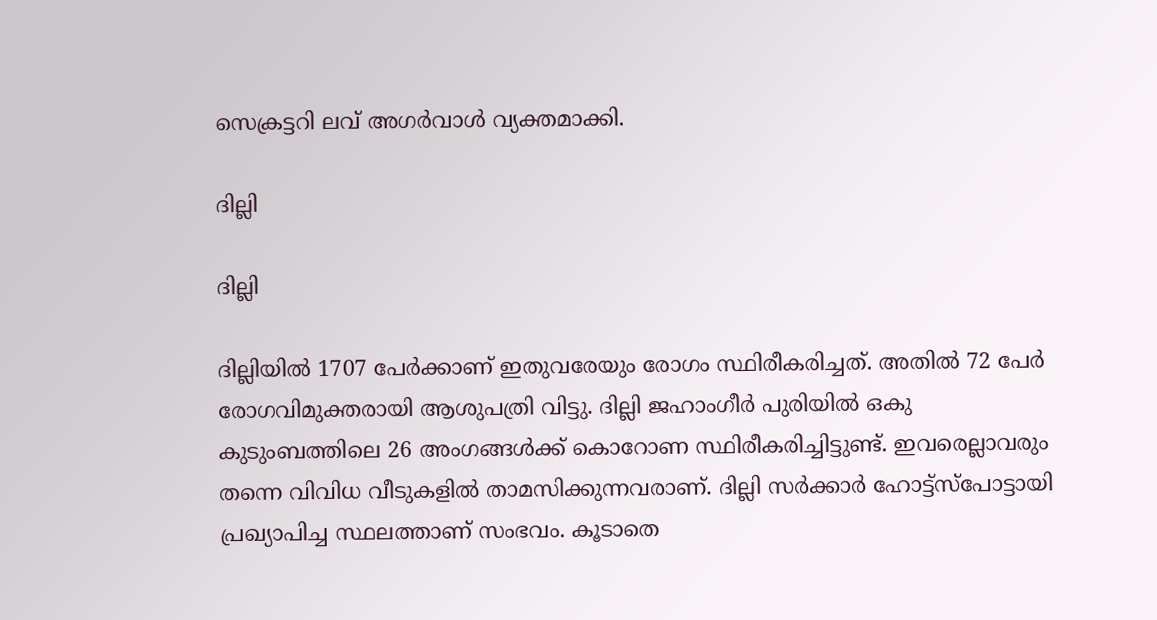സെക്രട്ടറി ലവ് അഗര്‍വാള്‍ വ്യക്തമാക്കി.

ദില്ലി

ദില്ലി

ദില്ലിയില്‍ 1707 പേര്‍ക്കാണ് ഇതുവരേയും രോഗം സ്ഥിരീകരിച്ചത്. അതില്‍ 72 പേര്‍ രോഗവിമുക്തരായി ആശുപത്രി വിട്ടു. ദില്ലി ജഹാംഗീര്‍ പുരിയില്‍ ഒകു കുടുംബത്തിലെ 26 അംഗങ്ങള്‍ക്ക് കൊറോണ സ്ഥിരീകരിച്ചിട്ടുണ്ട്. ഇവരെല്ലാവരും തന്നെ വിവിധ വീടുകളില്‍ താമസിക്കുന്നവരാണ്. ദില്ലി സര്‍ക്കാര്‍ ഹോട്ട്‌സ്‌പോട്ടായി പ്രഖ്യാപിച്ച സ്ഥലത്താണ് സംഭവം. കൂടാതെ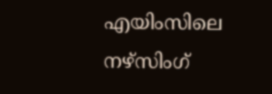എയിംസിലെ നഴ്‌സിംഗ്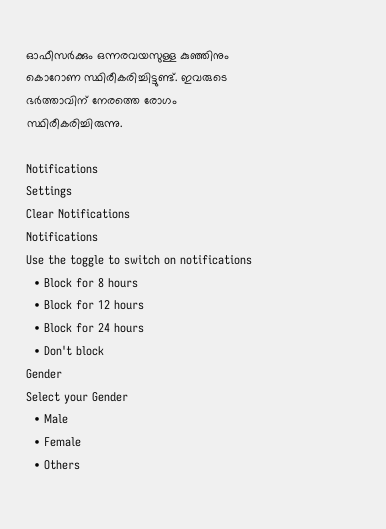ഓഫീസര്‍ക്കും ഒന്നരവയസുള്ള കുഞ്ഞിനും കൊറോണ സ്ഥിരീകരിച്ചിട്ടുണ്ട്. ഇവരുടെ ഭര്‍ത്താവിന് നേരത്തെ രോഗം സ്ഥിരീകരിച്ചിരുന്നു.

Notifications
Settings
Clear Notifications
Notifications
Use the toggle to switch on notifications
  • Block for 8 hours
  • Block for 12 hours
  • Block for 24 hours
  • Don't block
Gender
Select your Gender
  • Male
  • Female
  • Others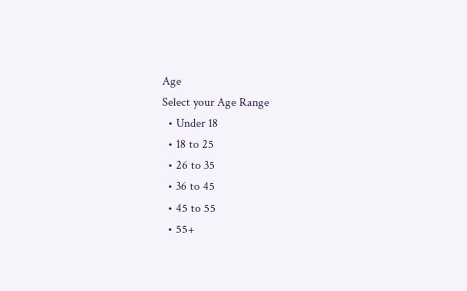Age
Select your Age Range
  • Under 18
  • 18 to 25
  • 26 to 35
  • 36 to 45
  • 45 to 55
  • 55+